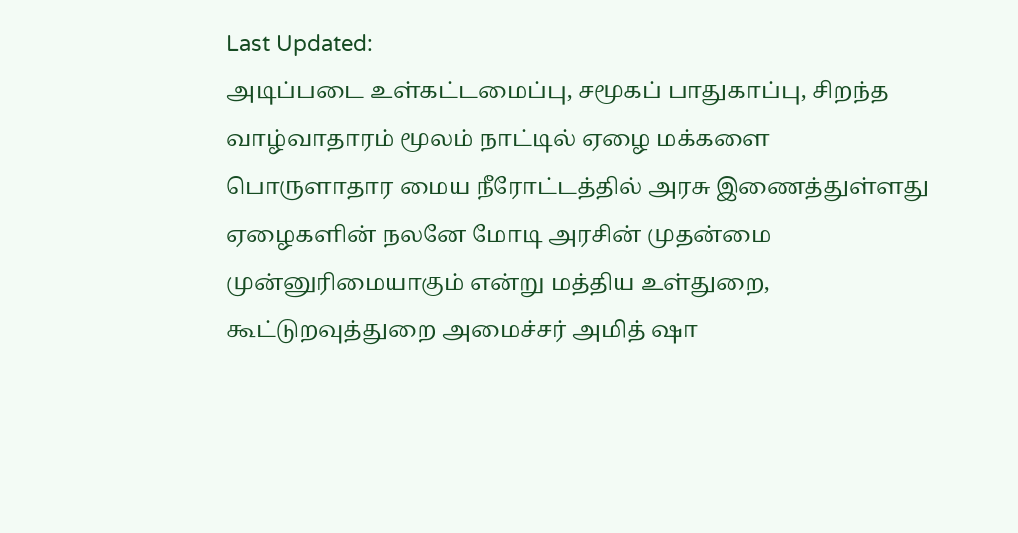Last Updated:
அடிப்படை உள்கட்டமைப்பு, சமூகப் பாதுகாப்பு, சிறந்த வாழ்வாதாரம் மூலம் நாட்டில் ஏழை மக்களை பொருளாதார மைய நீரோட்டத்தில் அரசு இணைத்துள்ளது
ஏழைகளின் நலனே மோடி அரசின் முதன்மை முன்னுரிமையாகும் என்று மத்திய உள்துறை, கூட்டுறவுத்துறை அமைச்சர் அமித் ஷா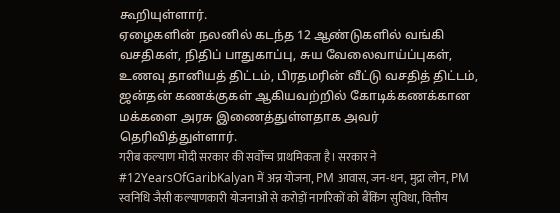கூறியுள்ளார்.
ஏழைகளின் நலனில் கடந்த 12 ஆண்டுகளில் வங்கி வசதிகள், நிதிப் பாதுகாப்பு, சுய வேலைவாய்ப்புகள், உணவு தானியத் திட்டம், பிரதமரின் வீட்டு வசதித் திட்டம், ஜன்தன் கணக்குகள் ஆகியவற்றில் கோடிக்கணக்கான மக்களை அரசு இணைத்துள்ளதாக அவர் தெரிவித்துள்ளார்.
गरीब कल्याण मोदी सरकार की सर्वोच्च प्राथमिकता है। सरकार ने #12YearsOfGaribKalyan में अन्न योजना, PM आवास, जन-धन, मुद्रा लोन, PM स्वनिधि जैसी कल्याणकारी योजनाओं से करोड़ों नागरिकों को बैंकिंग सुविधा, वित्तीय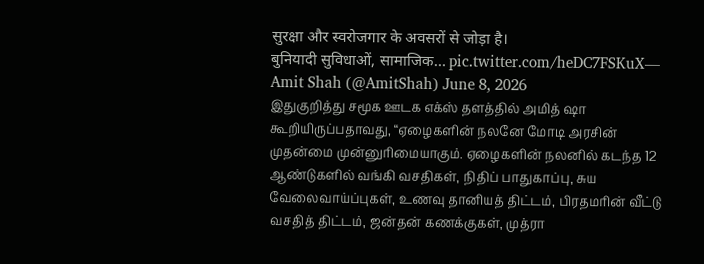सुरक्षा और स्वरोजगार के अवसरों से जोड़ा है।
बुनियादी सुविधाओं, सामाजिक… pic.twitter.com/heDC7FSKuX— Amit Shah (@AmitShah) June 8, 2026
இதுகுறித்து சமூக ஊடக எக்ஸ் தளத்தில் அமித் ஷா கூறியிருப்பதாவது, “ஏழைகளின் நலனே மோடி அரசின் முதன்மை முன்னுரிமையாகும். ஏழைகளின் நலனில் கடந்த 12 ஆண்டுகளில் வங்கி வசதிகள், நிதிப் பாதுகாப்பு, சுய வேலைவாய்ப்புகள், உணவு தானியத் திட்டம், பிரதமரின் வீட்டு வசதித் திட்டம், ஜன்தன் கணக்குகள், முத்ரா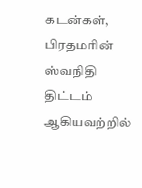கடன்கள், பிரதமரின் ஸ்வநிதி திட்டம் ஆகியவற்றில்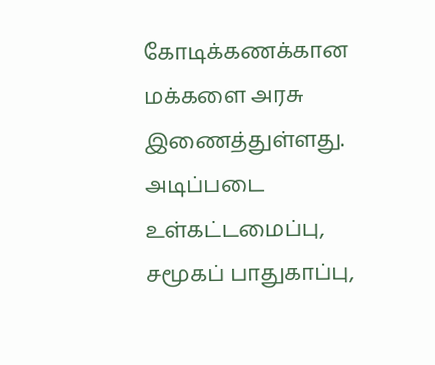கோடிக்கணக்கான மக்களை அரசு இணைத்துள்ளது.
அடிப்படை உள்கட்டமைப்பு, சமூகப் பாதுகாப்பு,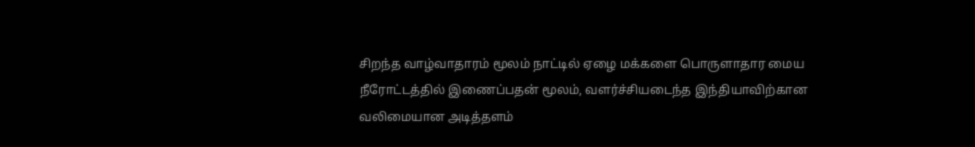சிறந்த வாழ்வாதாரம் மூலம் நாட்டில் ஏழை மக்களை பொருளாதார மைய நீரோட்டத்தில் இணைப்பதன் மூலம், வளர்ச்சியடைந்த இந்தியாவிற்கான வலிமையான அடித்தளம்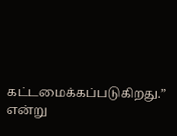கட்டமைக்கப்படுகிறது.” என்று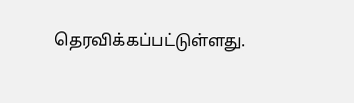தெரவிக்கப்பட்டுள்ளது.